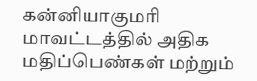கன்னியாகுமரி மாவட்டத்தில் அதிக மதிப்பெண்கள் மற்றும்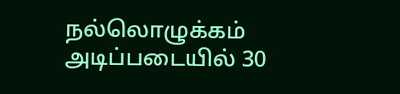நல்லொழுக்கம் அடிப்படையில் 30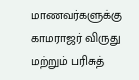மாணவர்களுக்கு காமராஜர் விருது மற்றும் பரிசுத்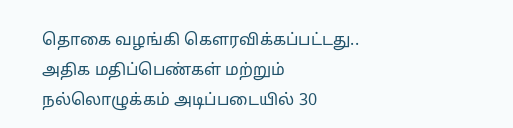தொகை வழங்கி கௌரவிக்கப்பட்டது..
அதிக மதிப்பெண்கள் மற்றும் நல்லொழுக்கம் அடிப்படையில் 30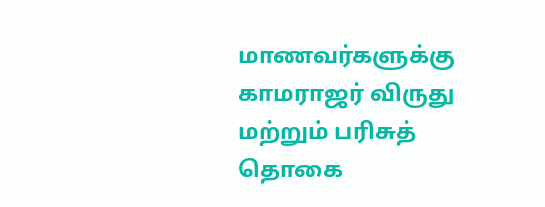மாணவர்களுக்கு காமராஜர் விருது மற்றும் பரிசுத் தொகை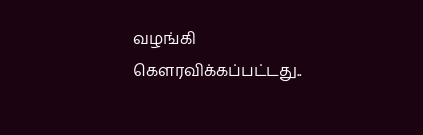வழங்கி கௌரவிக்கப்பட்டது..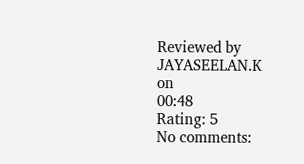Reviewed by JAYASEELAN.K
on
00:48
Rating: 5
No comments: